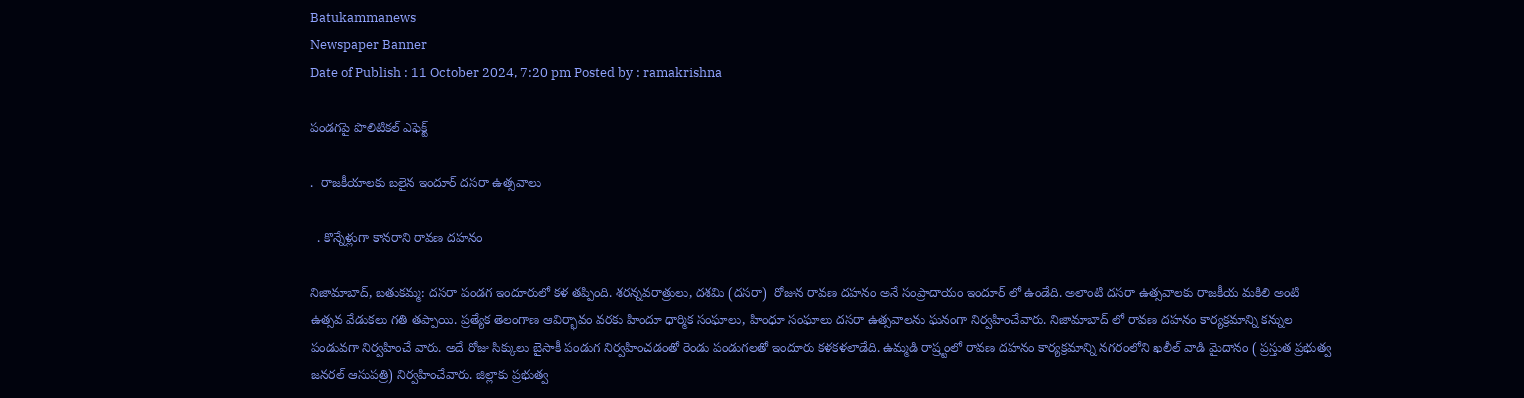Batukammanews
Newspaper Banner
Date of Publish : 11 October 2024, 7:20 pm Posted by : ramakrishna

పండగపై పొలిటికల్ ఎఫెక్ట్

.  రాజకీయాలకు బలైన ఇందూర్ దసరా ఉత్సవాలు

  . కొన్నేళ్లుగా కానరాని రావణ దహనం

నిజామాబాద్, బతుకమ్మ: దసరా పండగ ఇందూరులో కళ తప్పింది. శరన్నవరాత్రులు, దశమి (దసరా)  రోజున రావణ దహనం అనే సంప్రాదాయం ఇందూర్ లో ఉండేది. అలాంటి దసరా ఉత్సవాలకు రాజకీయ మకిలి అంటి ఉత్సవ వేడుకలు గతి తప్పాయి. ప్రత్యేక తెలంగాణ ఆవిర్భావం వరకు హిందూ ధార్మిక సంఘాలు, హింధూ సంఘాలు దసరా ఉత్సవాలను ఘనంగా నిర్వహించేవారు. నిజామాబాద్ లో రావణ దహనం కార్యక్రమాన్ని కన్నుల పండువగా నిర్వహించే వారు. అదే రోజు సిక్కులు బైసాకీ పండుగ నిర్వహించడంతో రెండు పండుగలతో ఇందూరు కళకళలాడేది. ఉమ్మడి రాష్ర్టంలో రావణ దహనం కార్యక్రమాన్ని నగరంలోని ఖలీల్ వాడి మైదానం ( ప్రస్తుత ప్రభుత్వ జనరల్ ఆసుపత్రి) నిర్వహించేవారు. జిల్లాకు ప్రభుత్వ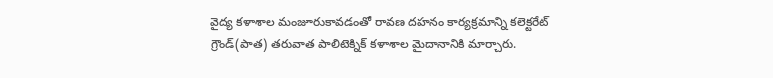వైద్య కళాశాల మంజూరుకావడంతో రావణ దహనం కార్యక్రమాన్ని కలెక్టరేట్ గ్రౌండ్(పాత) తరువాత పాలిటెక్నిక్ కళాశాల మైదానానికి మార్చారు.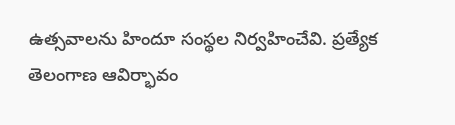ఉత్సవాలను హిందూ సంస్థల నిర్వహించేవి. ప్రత్యేక తెలంగాణ ఆవిర్భావం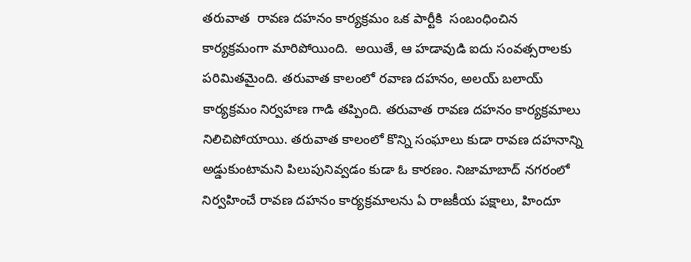తరువాత  రావణ దహనం కార్యక్రమం ఒక పార్టీకి  సంబంధించిన కార్యక్రమంగా మారిపోయింది.  అయితే, ఆ హడావుడి ఐదు సంవత్సరాలకు పరిమితమైంది. తరువాత కాలంలో రవాణ దహనం, అలయ్ బలాయ్ కార్యక్రమం నిర్వహణ గాడి తప్పింది. తరువాత రావణ దహనం కార్యక్రమాలు నిలిచిపోయాయి. తరువాత కాలంలో కొన్ని సంఘాలు కుడా రావణ దహనాన్ని అడ్డుకుంటామని పిలుపునివ్వడం కుడా ఓ కారణం. నిజామాబాద్ నగరంలో నిర్వహించే రావణ దహనం కార్యక్రమాలను ఏ రాజకీయ పక్షాలు, హిందూ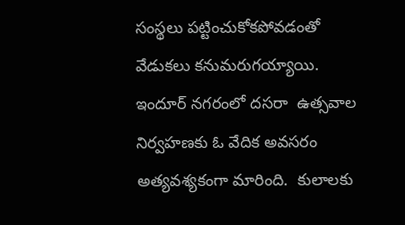సంస్థలు పట్టించుకోకపోవడంతో వేడుకలు కనుమరుగయ్యాయి. ఇందూర్ నగరంలో దసరా  ఉత్సవాల నిర్వహణకు ఓ వేదిక అవసరం అత్యవశ్యకంగా మారింది.  కులాలకు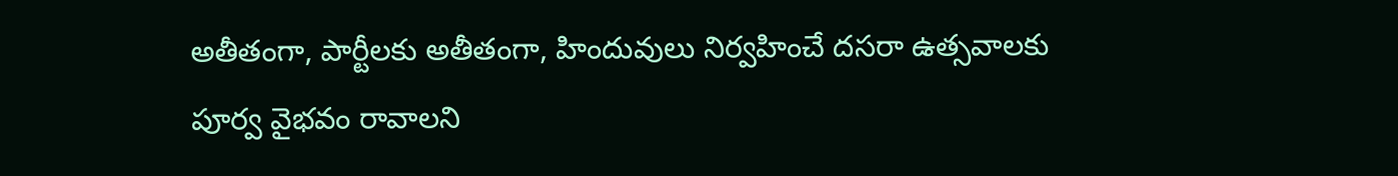అతీతంగా, పార్టీలకు అతీతంగా, హిందువులు నిర్వహించే దసరా ఉత్సవాలకు పూర్వ వైభవం రావాలని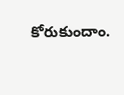కోరుకుందాం.